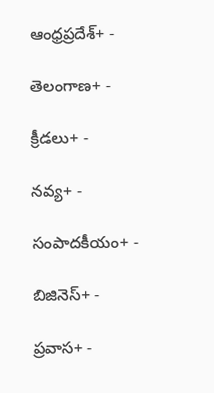ఆంధ్రప్రదేశ్+ -

తెలంగాణ+ -

క్రీడలు+ -

నవ్య+ -

సంపాదకీయం+ -

బిజినెస్+ -

ప్రవాస+ -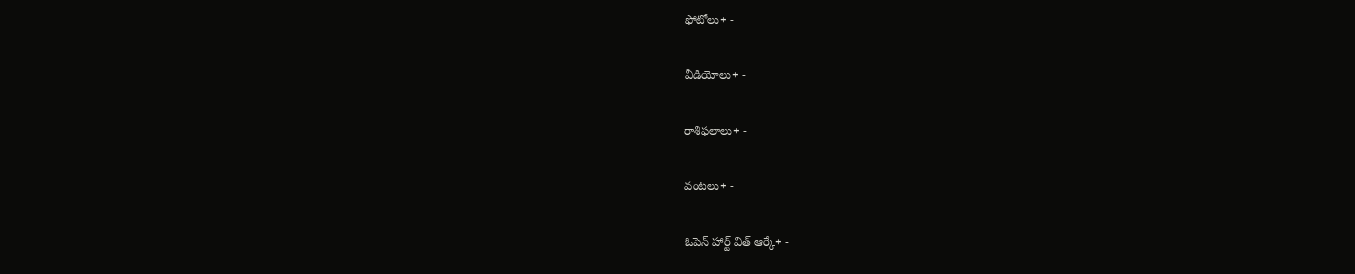ఫోటోలు+ -

వీడియోలు+ -

రాశిఫలాలు+ -

వంటలు+ -

ఓపెన్ హార్ట్ విత్ ఆర్కే+ -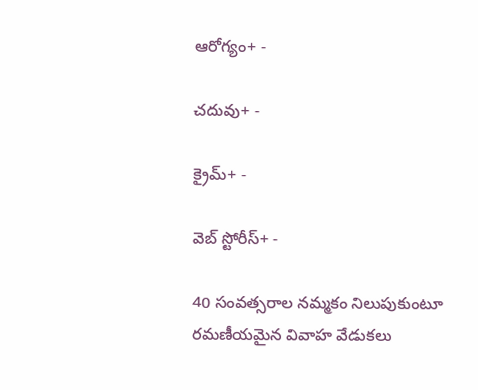ఆరోగ్యం+ -

చదువు+ -

క్రైమ్+ -

వెబ్ స్టోరీస్+ -

40 సంవత్సరాల నమ్మకం నిలుపుకుంటూ రమణీయమైన వివాహ వేడుకలు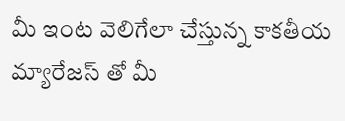మీ ఇంట వెలిగేలా చేస్తున్న కాకతీయ మ్యారేజస్ తో మీ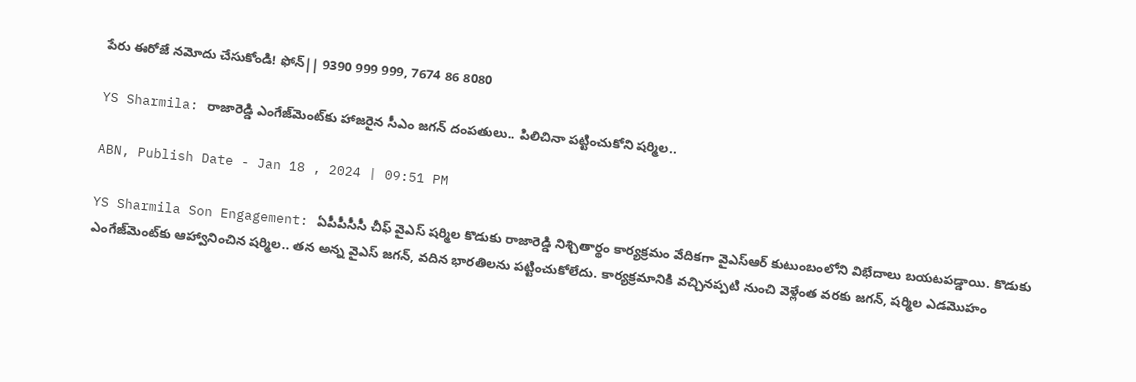పేరు ఈరోజే నమోదు చేసుకోండి! ఫోన్|| 9390 999 999, 7674 86 8080

YS Sharmila: రాజారెడ్డి ఎంగేజ్‌మెంట్‌కు హాజరైన సీఎం జగన్ దంపతులు.. పిలిచినా పట్టించుకోని షర్మిల..

ABN, Publish Date - Jan 18 , 2024 | 09:51 PM

YS Sharmila Son Engagement: ఏపీపీసీసీ చీఫ్ వైఎస్ షర్మిల కొడుకు రాజారెడ్డి నిశ్చితార్థం కార్యక్రమం వేదికగా వైఎస్ఆర్ కుటుంబంలోని విభేదాలు బయటపడ్డాయి. కొడుకు ఎంగేజ్‌మెంట్‌కు ఆహ్వానించిన షర్మిల.. తన అన్న వైఎస్ జగన్, వదిన భారతిలను పట్టించుకోలేదు. కార్యక్రమానికి వచ్చినప్పటి నుంచి వెళ్లేంత వరకు జగన్, షర్మిల ఎడమొహం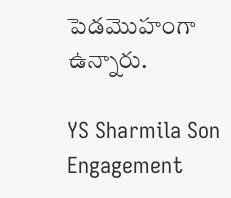పెడమొహంగా ఉన్నారు.

YS Sharmila Son Engagement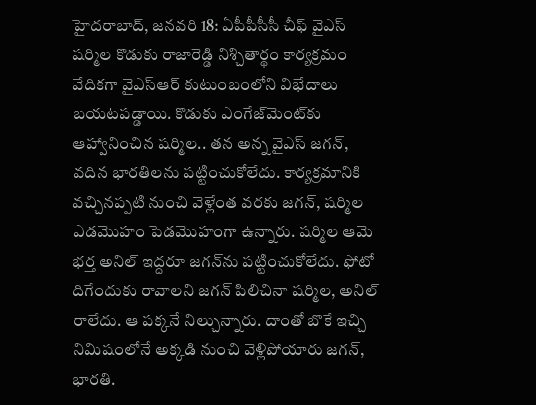హైదరాబాద్, జనవరి 18: ఏపీపీసీసీ చీఫ్ వైఎస్ షర్మిల కొడుకు రాజారెడ్డి నిశ్చితార్థం కార్యక్రమం వేదికగా వైఎస్ఆర్ కుటుంబంలోని విభేదాలు బయటపడ్డాయి. కొడుకు ఎంగేజ్‌మెంట్‌కు ఆహ్వానించిన షర్మిల.. తన అన్న వైఎస్ జగన్, వదిన భారతిలను పట్టించుకోలేదు. కార్యక్రమానికి వచ్చినప్పటి నుంచి వెళ్లేంత వరకు జగన్, షర్మిల ఎడమొహం పెడమొహంగా ఉన్నారు. షర్మిల ఆమె భర్త అనిల్ ఇద్దరూ జగన్‌ను పట్టించుకోలేదు. ఫోటో దిగేందుకు రావాలని జగన్ పిలిచినా షర్మిల, అనిల్ రాలేదు. ఆ పక్కనే నిల్చున్నారు. దాంతో బొకే ఇచ్చి నిమిషంలోనే అక్కడి నుంచి వెళ్లిపోయారు జగన్, భారతి.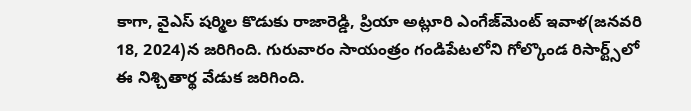కాగా, వైఎస్ షర్మిల కొడుకు రాజారెడ్డి, ప్రియా అట్లూరి ఎంగేజ్‌మెంట్ ఇవాళ(జనవరి 18, 2024)న జరిగింది. గురువారం సాయంత్రం గండిపేటలోని గోల్కొండ రిసార్ట్స్‌లో ఈ నిశ్చితార్థ వేడుక జరిగింది.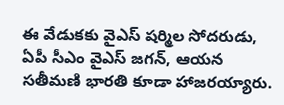ఈ వేడుకకు వైఎస్ షర్మిల సోదరుడు, ఏపీ సీఎం వైఎస్ జగన్, ఆయన సతీమణి భారతి కూడా హాజరయ్యారు.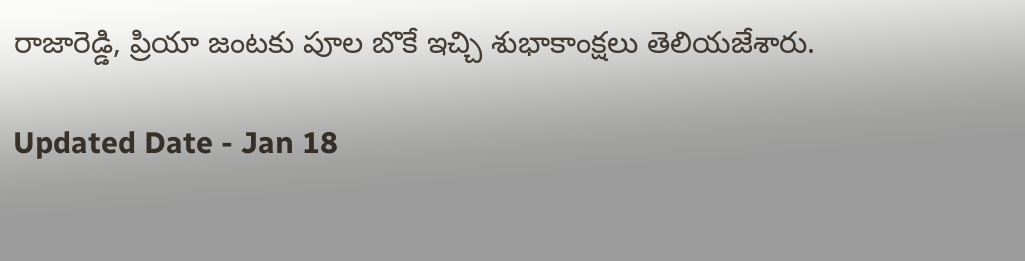రాజారెడ్డి, ప్రియా జంటకు పూల బొకే ఇచ్చి శుభాకాంక్షలు తెలియజేశారు.

Updated Date - Jan 18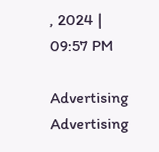, 2024 | 09:57 PM

Advertising
Advertising